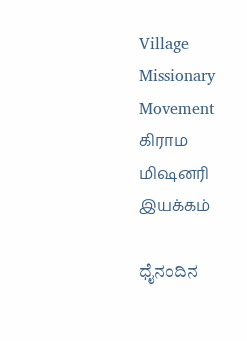Village Missionary Movement         கிராம மிஷனரி இயக்கம்

ಧೈನಂದಿನ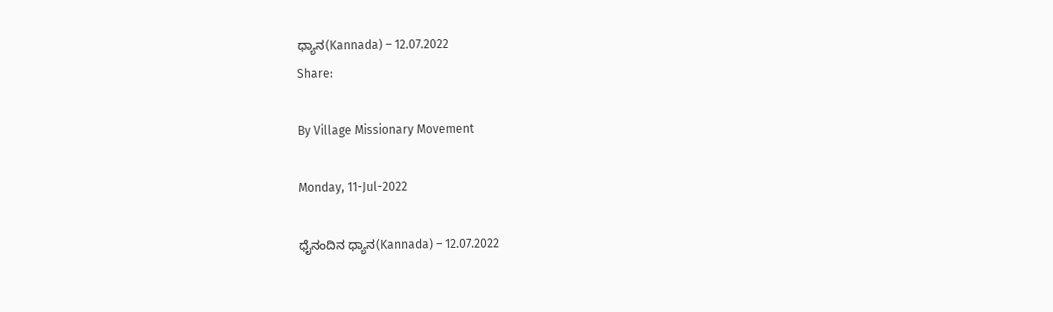ಧ್ಯಾನ(Kannada) – 12.07.2022
Share:

By Village Missionary Movement

Monday, 11-Jul-2022

ಧೈನಂದಿನ ಧ್ಯಾನ(Kannada) – 12.07.2022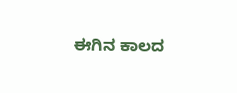ಈಗಿನ ಕಾಲದ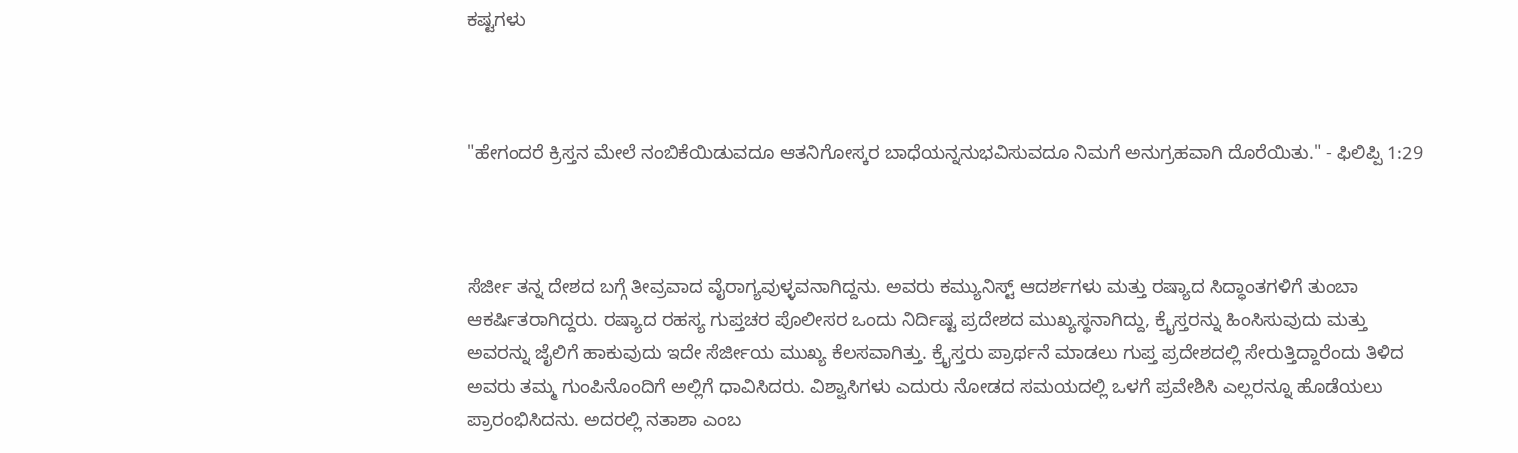ಕಷ್ಟಗಳು



"ಹೇಗಂದರೆ ಕ್ರಿಸ್ತನ ಮೇಲೆ ನಂಬಿಕೆಯಿಡುವದೂ ಆತನಿಗೋಸ್ಕರ ಬಾಧೆಯನ್ನನುಭವಿಸುವದೂ ನಿಮಗೆ ಅನುಗ್ರಹವಾಗಿ ದೊರೆಯಿತು." - ಫಿಲಿಪ್ಪಿ 1:29



ಸೆರ್ಜೀ ತನ್ನ ದೇಶದ ಬಗ್ಗೆ ತೀವ್ರವಾದ ವೈರಾಗ್ಯವುಳ್ಳವನಾಗಿದ್ದನು. ಅವರು ಕಮ್ಯುನಿಸ್ಟ್ ಆದರ್ಶಗಳು ಮತ್ತು ರಷ್ಯಾದ ಸಿದ್ಧಾಂತಗಳಿಗೆ ತುಂಬಾ ಆಕರ್ಷಿತರಾಗಿದ್ದರು. ರಷ್ಯಾದ ರಹಸ್ಯ ಗುಪ್ತಚರ ಪೊಲೀಸರ ಒಂದು ನಿರ್ದಿಷ್ಟ ಪ್ರದೇಶದ ಮುಖ್ಯಸ್ಥನಾಗಿದ್ದು, ಕ್ರೈಸ್ತರನ್ನು ಹಿಂಸಿಸುವುದು ಮತ್ತು ಅವರನ್ನು ಜೈಲಿಗೆ ಹಾಕುವುದು ಇದೇ ಸೆರ್ಜೀಯ ಮುಖ್ಯ ಕೆಲಸವಾಗಿತ್ತು. ಕ್ರೈಸ್ತರು ಪ್ರಾರ್ಥನೆ ಮಾಡಲು ಗುಪ್ತ ಪ್ರದೇಶದಲ್ಲಿ ಸೇರುತ್ತಿದ್ದಾರೆಂದು ತಿಳಿದ ಅವರು ತಮ್ಮ ಗುಂಪಿನೊಂದಿಗೆ ಅಲ್ಲಿಗೆ ಧಾವಿಸಿದರು. ವಿಶ್ವಾಸಿಗಳು ಎದುರು ನೋಡದ ಸಮಯದಲ್ಲಿ ಒಳಗೆ ಪ್ರವೇಶಿಸಿ ಎಲ್ಲರನ್ನೂ ಹೊಡೆಯಲು ಪ್ರಾರಂಭಿಸಿದನು. ಅದರಲ್ಲಿ ನತಾಶಾ ಎಂಬ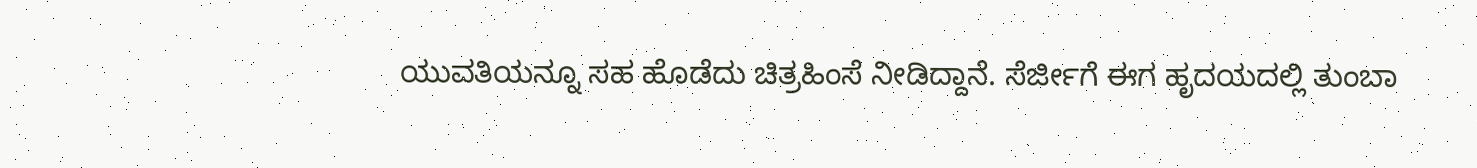ಯುವತಿಯನ್ನೂ ಸಹ ಹೊಡೆದು ಚಿತ್ರಹಿಂಸೆ ನೀಡಿದ್ದಾನೆ. ಸೆರ್ಜೀಗೆ ಈಗ ಹೃದಯದಲ್ಲಿ ತುಂಬಾ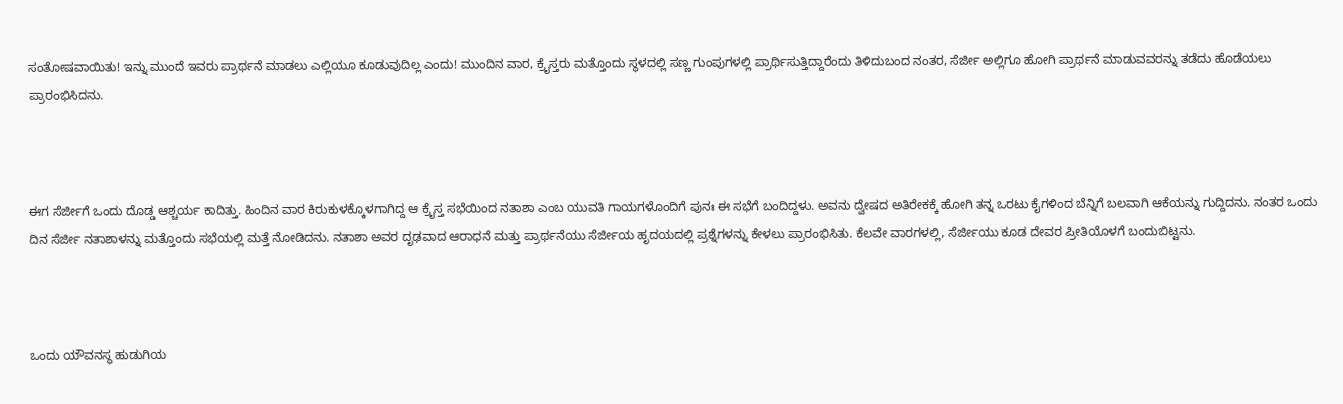ಸಂತೋಷವಾಯಿತು! ಇನ್ನು ಮುಂದೆ ಇವರು ಪ್ರಾರ್ಥನೆ ಮಾಡಲು ಎಲ್ಲಿಯೂ ಕೂಡುವುದಿಲ್ಲ ಎಂದು! ಮುಂದಿನ ವಾರ, ಕ್ರೈಸ್ತರು ಮತ್ತೊಂದು ಸ್ಥಳದಲ್ಲಿ ಸಣ್ಣ ಗುಂಪುಗಳಲ್ಲಿ ಪ್ರಾರ್ಥಿಸುತ್ತಿದ್ದಾರೆಂದು ತಿಳಿದುಬಂದ ನಂತರ, ಸೆರ್ಜೀ ಅಲ್ಲಿಗೂ ಹೋಗಿ ಪ್ರಾರ್ಥನೆ ಮಾಡುವವರನ್ನು ತಡೆದು ಹೊಡೆಯಲು ಪ್ರಾರಂಭಿಸಿದನು.



ಈಗ ಸೆರ್ಜೀಗೆ ಒಂದು ದೊಡ್ಡ ಆಶ್ಚರ್ಯ ಕಾದಿತ್ತು. ಹಿಂದಿನ ವಾರ ಕಿರುಕುಳಕ್ಕೊಳಗಾಗಿದ್ದ ಆ ಕ್ರೈಸ್ತ ಸಭೆಯಿಂದ ನತಾಶಾ ಎಂಬ ಯುವತಿ ಗಾಯಗಳೊಂದಿಗೆ ಪುನಃ ಈ ಸಭೆಗೆ ಬಂದಿದ್ದಳು. ಅವನು ದ್ವೇಷದ ಅತಿರೇಕಕ್ಕೆ ಹೋಗಿ ತನ್ನ ಒರಟು ಕೈಗಳಿಂದ ಬೆನ್ನಿಗೆ ಬಲವಾಗಿ ಆಕೆಯನ್ನು ಗುದ್ದಿದನು. ನಂತರ ಒಂದು ದಿನ ಸೆರ್ಜೀ ನತಾಶಾಳನ್ನು ಮತ್ತೊಂದು ಸಭೆಯಲ್ಲಿ ಮತ್ತೆ ನೋಡಿದನು. ನತಾಶಾ ಅವರ ದೃಢವಾದ ಆರಾಧನೆ ಮತ್ತು ಪ್ರಾರ್ಥನೆಯು ಸೆರ್ಜೀಯ ಹೃದಯದಲ್ಲಿ ಪ್ರಶ್ನೆಗಳನ್ನು ಕೇಳಲು ಪ್ರಾರಂಭಿಸಿತು. ಕೆಲವೇ ವಾರಗಳಲ್ಲಿ, ಸೆರ್ಜೀಯು ಕೂಡ ದೇವರ ಪ್ರೀತಿಯೊಳಗೆ ಬಂದುಬಿಟ್ಟನು.



ಒಂದು ಯೌವನಸ್ಥ ಹುಡುಗಿಯ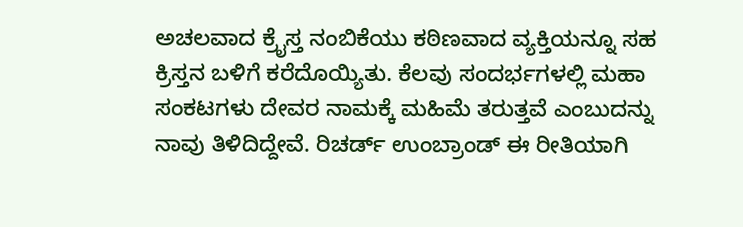ಅಚಲವಾದ ಕ್ರೈಸ್ತ ನಂಬಿಕೆಯು ಕಠಿಣವಾದ ವ್ಯಕ್ತಿಯನ್ನೂ ಸಹ ಕ್ರಿಸ್ತನ ಬಳಿಗೆ ಕರೆದೊಯ್ಯಿತು. ಕೆಲವು ಸಂದರ್ಭಗಳಲ್ಲಿ ಮಹಾ ಸಂಕಟಗಳು ದೇವರ ನಾಮಕ್ಕೆ ಮಹಿಮೆ ತರುತ್ತವೆ ಎಂಬುದನ್ನು ನಾವು ತಿಳಿದಿದ್ದೇವೆ. ರಿಚರ್ಡ್ ಉಂಬ್ರಾಂಡ್ ಈ ರೀತಿಯಾಗಿ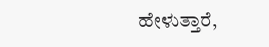ಹೇಳುತ್ತಾರೆ,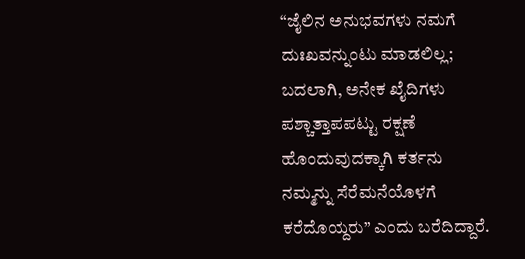“ಜೈಲಿನ ಅನುಭವಗಳು ನಮಗೆ ದುಃಖವನ್ನುಂಟು ಮಾಡಲಿಲ್ಲ; ಬದಲಾಗಿ, ಅನೇಕ ಖೈದಿಗಳು ಪಶ್ಚಾತ್ತಾಪಪಟ್ಟು ರಕ್ಷಣೆ ಹೊಂದುವುದಕ್ಕಾಗಿ ಕರ್ತನು ನಮ್ಮನ್ನು ಸೆರೆಮನೆಯೊಳಗೆ ಕರೆದೊಯ್ದರು” ಎಂದು ಬರೆದಿದ್ದಾರೆ.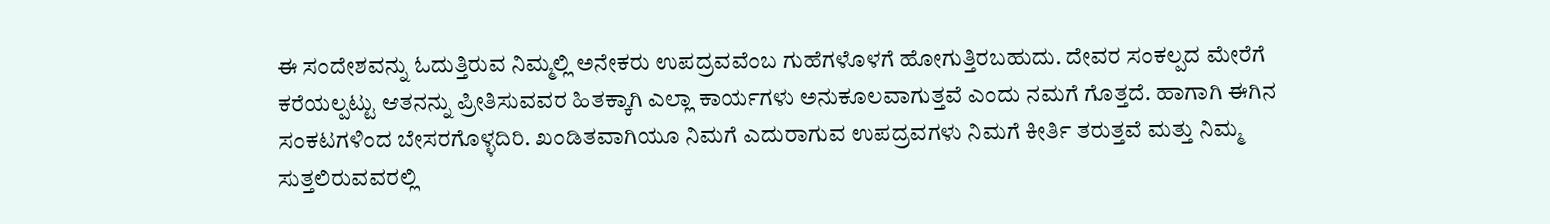ಈ ಸಂದೇಶವನ್ನು ಓದುತ್ತಿರುವ ನಿಮ್ಮಲ್ಲಿ ಅನೇಕರು ಉಪದ್ರವವೆಂಬ ಗುಹೆಗಳೊಳಗೆ ಹೋಗುತ್ತಿರಬಹುದು. ದೇವರ ಸಂಕಲ್ಪದ ಮೇರೆಗೆ ಕರೆಯಲ್ಪಟ್ಟು ಆತನನ್ನು ಪ್ರೀತಿಸುವವರ ಹಿತಕ್ಕಾಗಿ ಎಲ್ಲಾ ಕಾರ್ಯಗಳು ಅನುಕೂಲವಾಗುತ್ತವೆ ಎಂದು ನಮಗೆ ಗೊತ್ತದೆ. ಹಾಗಾಗಿ ಈಗಿನ ಸಂಕಟಗಳಿಂದ ಬೇಸರಗೊಳ್ಳದಿರಿ. ಖಂಡಿತವಾಗಿಯೂ ನಿಮಗೆ ಎದುರಾಗುವ ಉಪದ್ರವಗಳು ನಿಮಗೆ ಕೀರ್ತಿ ತರುತ್ತವೆ ಮತ್ತು ನಿಮ್ಮ ಸುತ್ತಲಿರುವವರಲ್ಲಿ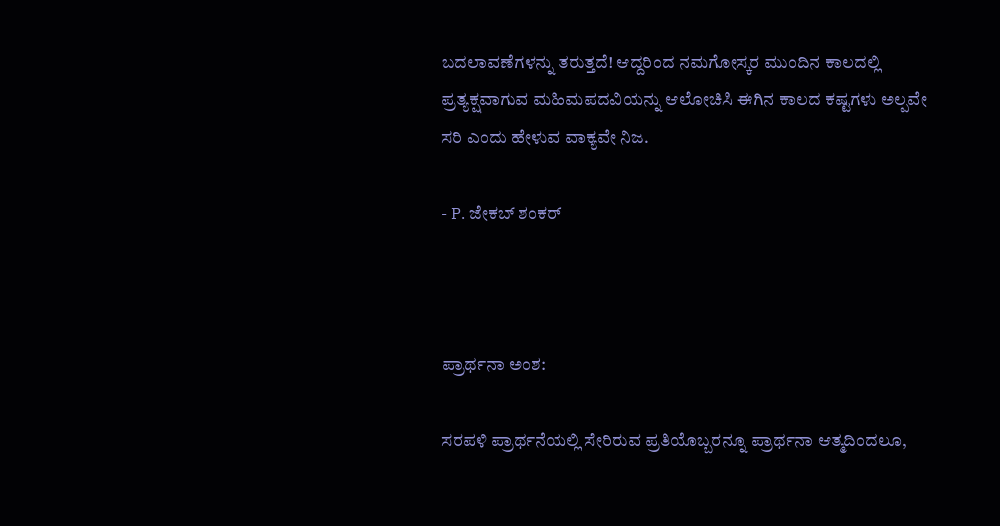ಬದಲಾವಣೆಗಳನ್ನು ತರುತ್ತದೆ! ಆದ್ದರಿಂದ ನಮಗೋಸ್ಕರ ಮುಂದಿನ ಕಾಲದಲ್ಲಿ ಪ್ರತ್ಯಕ್ಷವಾಗುವ ಮಹಿಮಪದವಿಯನ್ನು ಆಲೋಚಿಸಿ ಈಗಿನ ಕಾಲದ ಕಷ್ಟಗಳು ಅಲ್ಪವೇ ಸರಿ ಎಂದು ಹೇಳುವ ವಾಕ್ಯವೇ ನಿಜ.

- P. ಜೇಕಬ್ ಶಂಕರ್



ಪ್ರಾರ್ಥನಾ ಅಂಶ:

ಸರಪಳಿ ಪ್ರಾರ್ಥನೆಯಲ್ಲಿ ಸೇರಿರುವ ಪ್ರತಿಯೊಬ್ಬರನ್ನೂ ಪ್ರಾರ್ಥನಾ ಆತ್ಮದಿಂದಲೂ,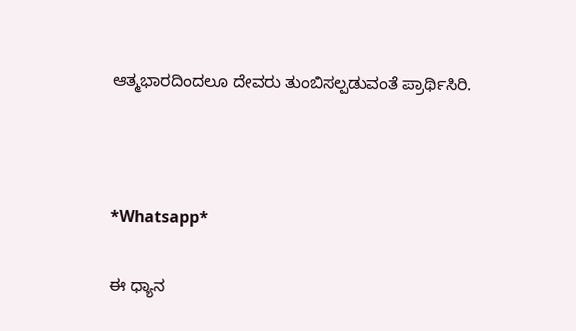ಆತ್ಮಭಾರದಿಂದಲೂ ದೇವರು ತುಂಬಿಸಲ್ಪಡುವಂತೆ ಪ್ರಾರ್ಥಿಸಿರಿ.



*Whatsapp*

ಈ ಧ್ಯಾನ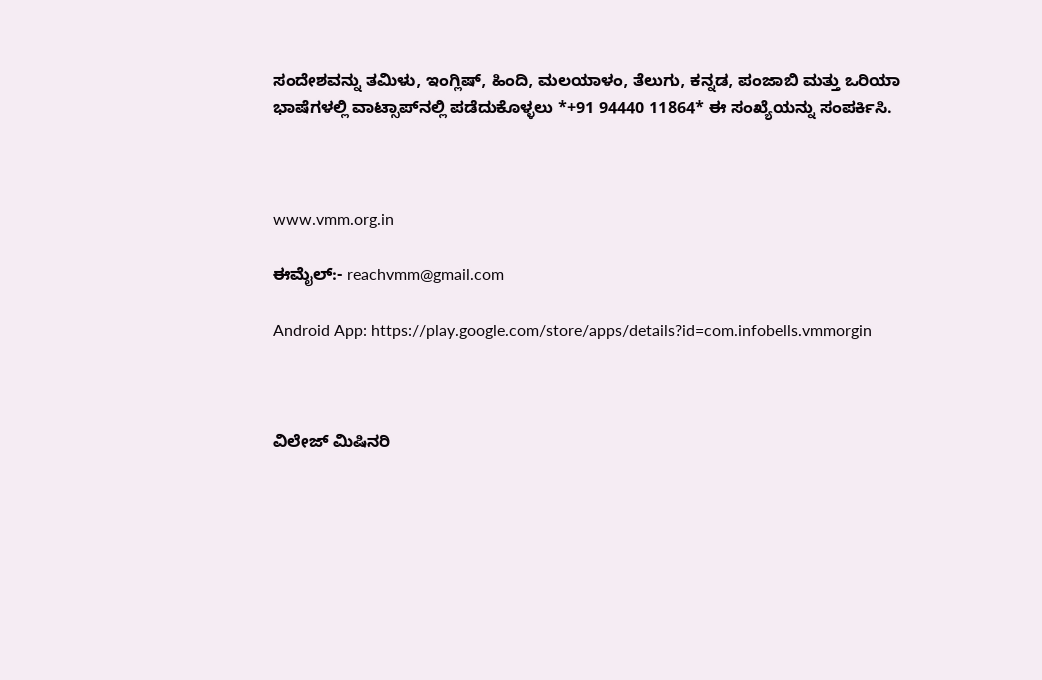ಸಂದೇಶವನ್ನು ತಮಿಳು, ಇಂಗ್ಲಿಷ್, ಹಿಂದಿ, ಮಲಯಾಳಂ, ತೆಲುಗು, ಕನ್ನಡ, ಪಂಜಾಬಿ ಮತ್ತು ಒರಿಯಾ ಭಾಷೆಗಳಲ್ಲಿ ವಾಟ್ಸಾಪ್‌ನಲ್ಲಿ ಪಡೆದುಕೊಳ್ಳಲು *+91 94440 11864* ಈ ಸಂಖ್ಯೆಯನ್ನು ಸಂಪರ್ಕಿಸಿ.



www.vmm.org.in

ಈಮೈಲ್:- reachvmm@gmail.com

Android App: https://play.google.com/store/apps/details?id=com.infobells.vmmorgin



ವಿಲೇಜ್ ಮಿಷಿನರಿ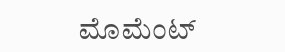ಮೊಮೆಂಟ್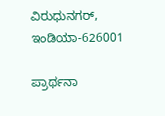ವಿರುಧುನಗರ್, ಇಂಡಿಯಾ-626001

ಪ್ರಾರ್ಥನಾ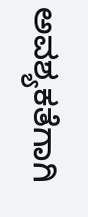ಅವಶ್ಯಕತೆಗಾಗಿ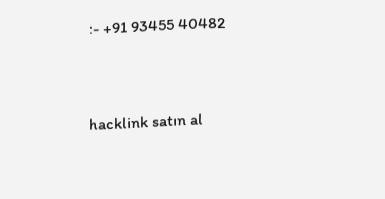:- +91 93455 40482



hacklink satın al